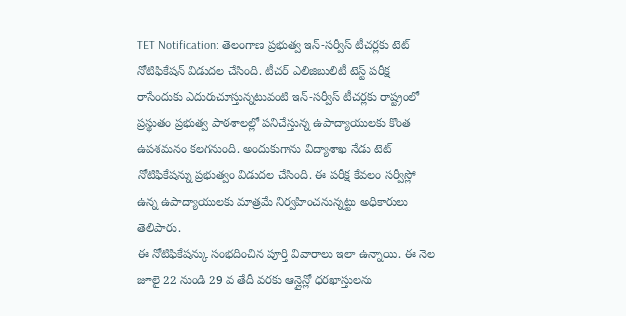TET Notification: తెలంగాణ ప్రభుత్వ ఇన్-సర్వీస్ టీచర్లకు టెట్ నోటిఫికేషన్ విడుదల చేసింది. టీచర్ ఎలిజిబులిటీ టెస్ట్ పరీక్ష రాసేందుకు ఎదురుచూస్తున్నటువంటి ఇన్-సర్వీస్ టీచర్లకు రాష్ట్రంలో ప్రస్థుతం ప్రభుత్వ పాఠశాలల్లో పనిచేస్తున్న ఉపాద్యాయులకు కొంత ఉపశమనం కలగనుంది. అందుకుగాను విద్యాశాఖ నేడు టెట్ నోటిఫికేషన్ను ప్రభుత్వం విడుదల చేసింది. ఈ పరీక్ష కేవలం సర్వీస్లో ఉన్న ఉపాద్యాయులకు మాత్రమే నిర్వహించనున్నట్టు అధికారులు తెలిపారు.
ఈ నోటిఫికేషన్కు సంభదించిన పూర్తి వివారాలు ఇలా ఉన్నాయి. ఈ నెల జూలై 22 నుండి 29 వ తేదీ వరకు ఆన్లైన్లో ధరఖాస్తులను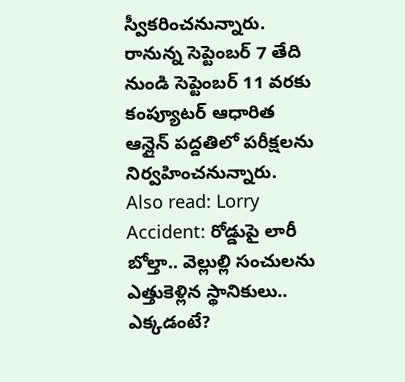స్వీకరించనున్నారు. రానున్న సెప్టెంబర్ 7 తేది నుండి సెప్టెంబర్ 11 వరకు కంప్యూటర్ ఆధారిత ఆన్లైన్ పద్దతిలో పరీక్షలను నిర్వహించనున్నారు.
Also read: Lorry Accident: రోడ్డుపై లారీ బోల్తా.. వెల్లుల్లి సంచులను ఎత్తుకెళ్లిన స్థానికులు.. ఎక్కడంటే?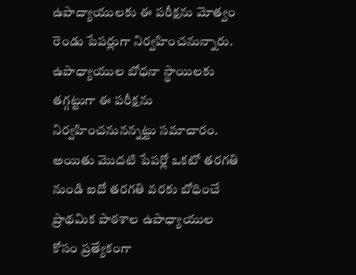ఉపాద్యాయులకు ఈ పరీక్షను మోత్వం రెండు పేపర్లుగా నిర్వహించనున్నారు. ఉపాధ్యాయుల బోధనా స్థాయిలకు తగ్గట్టుగా ఈ పరీక్షను నిర్వహించనునన్నట్టు సమాచారం. అయితు మొదటి పేపర్లో ఒకటో తరగతి నుండి ఐదో తరగతి వరకు బోధించే ప్రాథమిక పాఠశాల ఉపాధ్యాయుల కోసం ప్రత్యేకంగా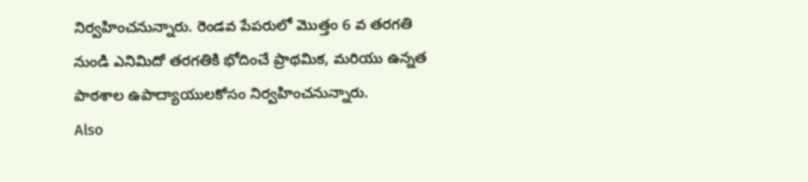నిర్వహించనున్నారు. రెండవ పేపరులో మొత్తం 6 వ తరగతి నుండి ఎనిమిదో తరగతికి భోదించే ప్రాథమిక, మరియు ఉన్నత పాఠశాల ఉపాద్యాయులకోసం నిర్వహించనున్నారు.
Also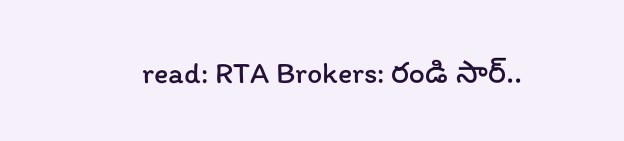read: RTA Brokers: రండి సార్..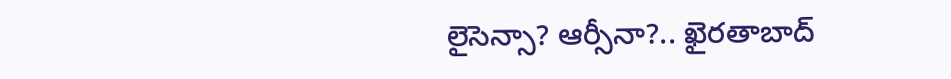లైసెన్సా? ఆర్సీనా?.. ఖైరతాబాద్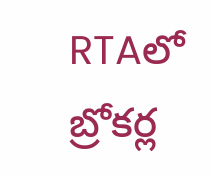RTAలో బ్రోకర్ల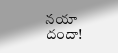నయా దందా!